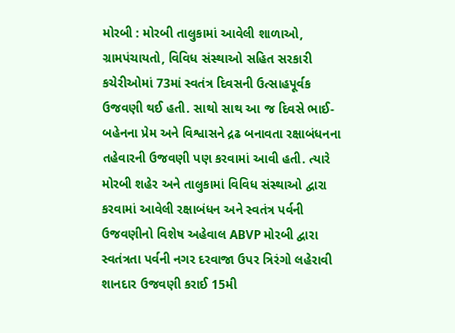મોરબી : મોરબી તાલુકામાં આવેલી શાળાઓ, ગ્રામપંચાયતો, વિવિધ સંસ્થાઓ સહિત સરકારી કચેરીઓમાં 73માં સ્વતંત્ર દિવસની ઉત્સાહપૂર્વક ઉજવણી થઈ હતી. સાથો સાથ આ જ દિવસે ભાઈ-બહેનના પ્રેમ અને વિશ્વાસને દ્રઢ બનાવતા રક્ષાબંધનના તહેવારની ઉજવણી પણ કરવામાં આવી હતી. ત્યારે મોરબી શહેર અને તાલુકામાં વિવિધ સંસ્થાઓ દ્વારા કરવામાં આવેલી રક્ષાબંધન અને સ્વતંત્ર પર્વની ઉજવણીનો વિશેષ અહેવાલ ABVP મોરબી દ્વારા સ્વતંત્રતા પર્વની નગર દરવાજા ઉપર ત્રિરંગો લહેરાવી શાનદાર ઉજવણી કરાઈ 15મી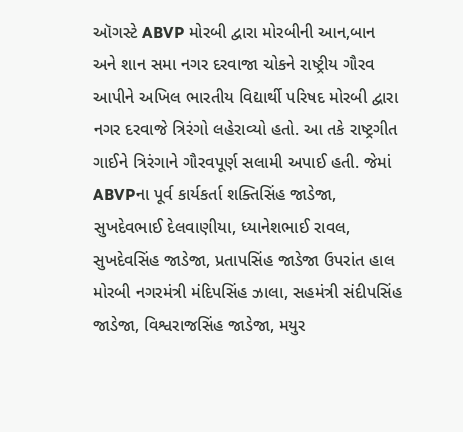ઑગસ્ટે ABVP મોરબી દ્વારા મોરબીની આન,બાન અને શાન સમા નગર દરવાજા ચોકને રાષ્ટ્રીય ગૌરવ આપીને અખિલ ભારતીય વિદ્યાર્થી પરિષદ મોરબી દ્વારા નગર દરવાજે ત્રિરંગો લહેરાવ્યો હતો. આ તકે રાષ્ટ્રગીત ગાઈને ત્રિરંગાને ગૌરવપૂર્ણ સલામી અપાઈ હતી. જેમાં ABVPના પૂર્વ કાર્યકર્તા શક્તિસિંહ જાડેજા, સુખદેવભાઈ દેલવાણીયા, ધ્યાનેશભાઈ રાવલ, સુખદેવસિંહ જાડેજા, પ્રતાપસિંહ જાડેજા ઉપરાંત હાલ મોરબી નગરમંત્રી મંદિપસિંહ ઝાલા, સહમંત્રી સંદીપસિંહ જાડેજા, વિશ્વરાજસિંહ જાડેજા, મયુર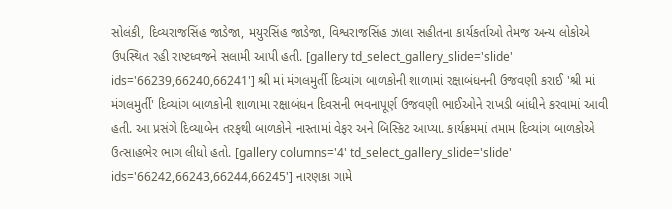સોલંકી, દિવ્યરાજસિંહ જાડેજા, મયુરસિંહ જાડેજા, વિશ્વરાજસિંહ ઝાલા સહીતના કાર્યકર્તાઓ તેમજ અન્ય લોકોએ ઉપસ્થિત રહી રાષ્ટધ્વજને સલામી આપી હતી. [gallery td_select_gallery_slide='slide' ids='66239,66240,66241'] શ્રી માં મંગલમુર્તી દિવ્યાંગ બાળકોની શાળામાં રક્ષાબંધનની ઉજવણી કરાઈ 'શ્રી માં મંગલમુર્તી' દિવ્યાંગ બાળકોની શાળામા રક્ષાબંધન દિવસની ભવનાપૂર્ણ ઉજવણી ભાઈઓને રાખડી બાંધીને કરવામાં આવી હતી. આ પ્રસંગે દિવ્યાબેન તરફથી બાળકોને નાસ્તામાં વેફર અને બિસ્કિટ આપ્યા. કાર્યક્રમમાં તમામ દિવ્યાંગ બાળકોએ ઉત્સાહભેર ભાગ લીધો હતો. [gallery columns='4' td_select_gallery_slide='slide' ids='66242,66243,66244,66245'] નારણકા ગામે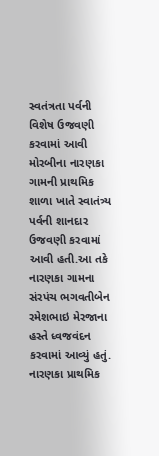સ્વતંત્રતા પર્વની વિશેષ ઉજવણી કરવામાં આવી મોરબીના નારણકા ગામની પ્રાથમિક શાળા ખાતે સ્વાતંત્ર્ય પર્વની શાનદાર ઉજવણી કરવામાં આવી હતી.આ તકે નારણકા ગામના સંરપંચ ભગવતીબેન રમેશભાઇ મેરજાના હસ્તે ધ્વજવંદન કરવામાં આવ્યું હતું. નારણકા પ્રાથમિક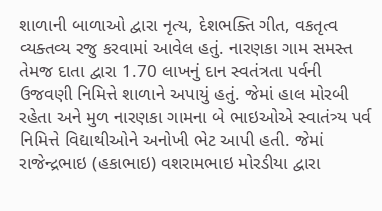શાળાની બાળાઓ દ્વારા નૃત્ય, દેશભક્તિ ગીત, વકતૃત્વ વ્યક્તવ્ય રજુ કરવામાં આવેલ હતું. નારણકા ગામ સમસ્ત તેમજ દાતા દ્વારા 1.70 લાખનું દાન સ્વતંત્રતા પર્વની ઉજવણી નિમિત્તે શાળાને અપાયું હતું. જેમાં હાલ મોરબી રહેતા અને મુળ નારણકા ગામના બે ભાઇઓએ સ્વાતંત્ર્ય પર્વ નિમિત્તે વિદ્યાથીઓને અનોખી ભેટ આપી હતી. જેમાં રાજેન્દ્રભાઇ (હકાભાઇ) વશરામભાઇ મોરડીયા દ્વારા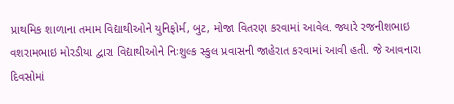પ્રાથમિક શાળાના તમામ વિદ્યાથીઓને યુનિફોર્મ, બુટ, મોજા વિતરણ કરવામાં આવેલ. જ્યારે રજનીશભાઇ વશરામભાઇ મોરડીયા દ્વારા વિદ્યાથીઓને નિઃશુલ્ક સ્કુલ પ્રવાસની જાહેરાત કરવામાં આવી હતી. જે આવનારા દિવસોમાં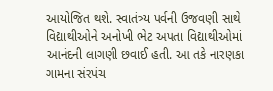આયોજિત થશે. સ્વાતંત્ર્ય પર્વની ઉજવણી સાથે વિદ્યાથીઓને અનોખી ભેટ અપતા વિદ્યાથીઓમાં આનંદની લાગણી છવાઈ હતી. આ તકે નારણકા ગામના સંરપંચ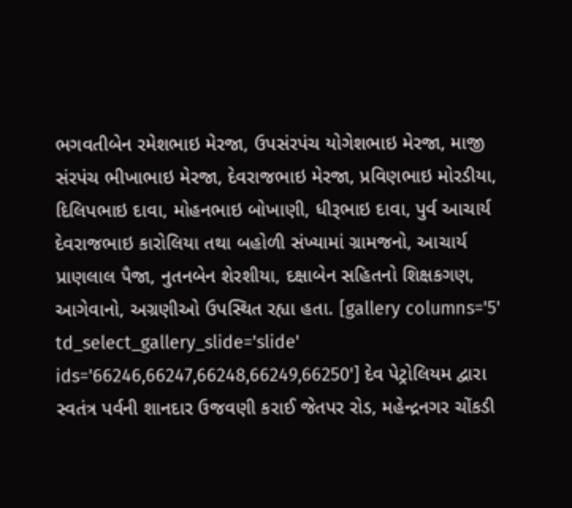ભગવતીબેન રમેશભાઇ મેરજા, ઉપસંરપંચ યોગેશભાઇ મેરજા, માજી સંરપંચ ભીખાભાઇ મેરજા, દેવરાજભાઇ મેરજા, પ્રવિણભાઇ મોરડીયા, દિલિપભાઇ દાવા, મોહનભાઇ બોખાણી, ધીરૂભાઇ દાવા, પુર્વ આચાર્ય દેવરાજભાઇ કારોલિયા તથા બહોળી સંખ્યામાં ગ્રામજનો, આચાર્ય પ્રાણલાલ પૈજા, નુતનબેન શેરશીયા, દક્ષાબેન સહિતનો શિક્ષકગણ, આગેવાનો, અગ્રણીઓ ઉપસ્થિત રહ્યા હતા. [gallery columns='5' td_select_gallery_slide='slide' ids='66246,66247,66248,66249,66250'] દેવ પેટ્રોલિયમ દ્વારા સ્વતંત્ર પર્વની શાનદાર ઉજવણી કરાઈ જેતપર રોડ, મહેન્દ્રનગર ચોંકડી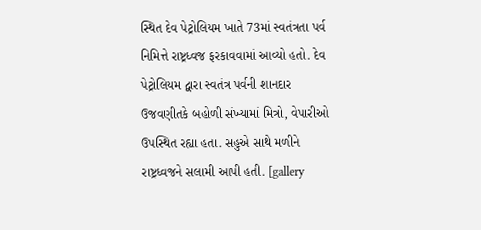સ્થિત દેવ પેટ્રોલિયમ ખાતે 73માં સ્વતંત્રતા પર્વ નિમિત્તે રાષ્ટ્રધ્વજ ફરકાવવામાં આવ્યો હતો. દેવ પેટ્રોલિયમ દ્વારા સ્વતંત્ર પર્વની શાનદાર ઉજવણીતકે બહોળી સંખ્યામાં મિત્રો, વેપારીઓ ઉપસ્થિત રહ્યા હતા. સહુએ સાથે મળીને રાષ્ટ્રધ્વજને સલામી આપી હતી. [gallery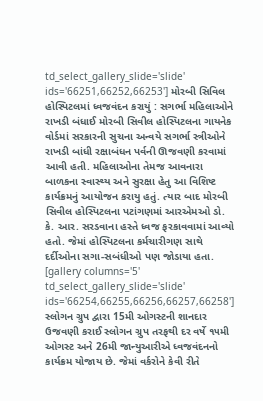td_select_gallery_slide='slide' ids='66251,66252,66253'] મોરબી સિવિલ હોસ્પિટલમાં ધ્વજવંદન કરાયું : સગર્ભા મહિલાઓને રાખડી બંધાઈ મોરબી સિવીલ હોસ્પિટલના ગાયનેક વોર્ડમાં સરકારની સુચના અન્વયે સગર્ભા સ્ત્રીઓને રાખડી બાંધી રક્ષાબંધન પર્વની ઊજવણી કરવામાં આવી હતી. મહિલાઓના તેમજ આવનારા બાળકના સ્વાસ્થ્ય અને સુરક્ષા હેતુ આ વિશિષ્ટ કાર્યક્રમનું આયોજન કરાયુ હતું. ત્યાર બાદ મોરબી સિવીલ હોસ્પિટલના પટાંગણમાં આરએમઓ ડો. કે. આર. સરડવાના હસ્તે ધ્વજ ફરકાવવામાં આવ્યો હતો. જેમાં હોસ્પિટલના કર્મચારીગણ સાથે દર્દીઓના સગા-સબંધીઓ પણ જોડાયા હતા. [gallery columns='5' td_select_gallery_slide='slide' ids='66254,66255,66256,66257,66258'] સ્લોગન ગ્રુપ દ્વારા 15મી ઓગસ્ટની શાનદાર ઉજવણી કરાઈ સ્લોગન ગ્રુપ તરફથી દર વર્ષે ૧૫મી ઓગસ્ટ અને 26મી જાન્યુઆરીએ ધ્વજવંદનનો કાર્યક્રમ યોજાય છે. જેમાં વર્કરોને કેવી રીતે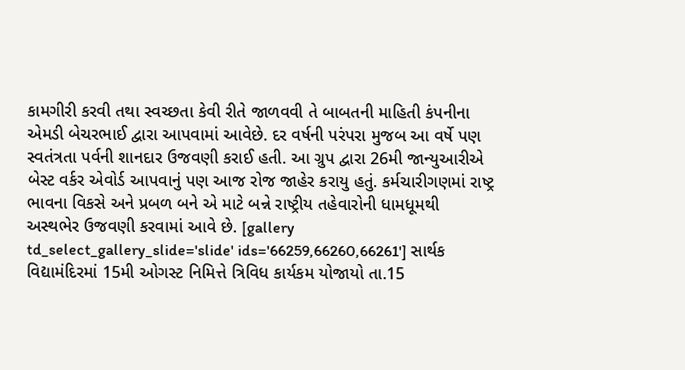કામગીરી કરવી તથા સ્વચ્છતા કેવી રીતે જાળવવી તે બાબતની માહિતી કંપનીના એમડી બેચરભાઈ દ્વારા આપવામાં આવેછે. દર વર્ષની પરંપરા મુજબ આ વર્ષે પણ સ્વતંત્રતા પર્વની શાનદાર ઉજવણી કરાઈ હતી. આ ગ્રુપ દ્વારા 26મી જાન્યુઆરીએ બેસ્ટ વર્કર એવોર્ડ આપવાનું પણ આજ રોજ જાહેર કરાયુ હતું. કર્મચારીગણમાં રાષ્ટ્ર ભાવના વિકસે અને પ્રબળ બને એ માટે બન્ને રાષ્ટ્રીય તહેવારોની ધામધૂમથી અસ્થભેર ઉજવણી કરવામાં આવે છે. [gallery td_select_gallery_slide='slide' ids='66259,66260,66261'] સાર્થક વિદ્યામંદિરમાં 15મી ઓગસ્ટ નિમિત્તે ત્રિવિધ કાર્યકમ યોજાયો તા.15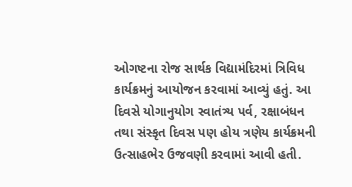ઓગષ્ટના રોજ સાર્થક વિદ્યામંદિરમાં ત્રિવિધ કાર્યક્રમનું આયોજન કરવામાં આવ્યું હતું. આ દિવસે યોગાનુયોગ સ્વાતંત્ર્ય પર્વ, રક્ષાબંધન તથા સંસ્કૃત દિવસ પણ હોય ત્રણેય કાર્યક્રમની ઉત્સાહભેર ઉજવણી કરવામાં આવી હતી.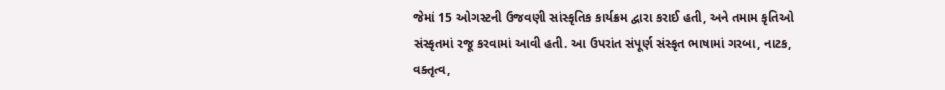જેમાં 15 ઓગસ્ટની ઉજવણી સાંસ્કૃતિક કાર્યક્રમ દ્વારા કરાઈ હતી, અને તમામ કૃતિઓ સંસ્કૃતમાં રજૂ કરવામાં આવી હતી. આ ઉપરાંત સંપૂર્ણ સંસ્કૃત ભાષામાં ગરબા, નાટક, વક્તૃત્વ,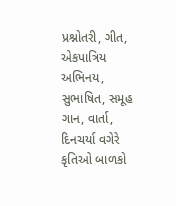પ્રશ્નોતરી, ગીત, એકપાત્રિય અભિનય, સુભાષિત, સમૂહ ગાન, વાર્તા, દિનચર્યા વગેરે કૃતિઓ બાળકો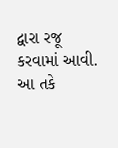દ્વારા રજૂ કરવામાં આવી. આ તકે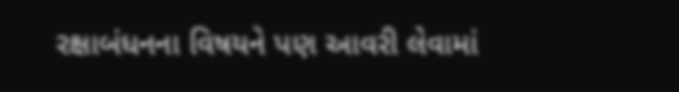રક્ષાબંધનના વિષયને પણ આવરી લેવામાં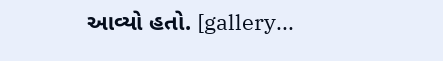આવ્યો હતો. [gallery...